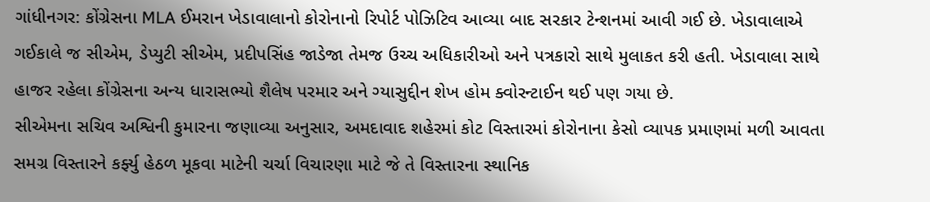ગાંધીનગર: કોંગ્રેસના MLA ઈમરાન ખેડાવાલાનો કોરોનાનો રિપોર્ટ પોઝિટિવ આવ્યા બાદ સરકાર ટેન્શનમાં આવી ગઈ છે. ખેડાવાલાએ ગઈકાલે જ સીએમ, ડેપ્યુટી સીએમ, પ્રદીપસિંહ જાડેજા તેમજ ઉચ્ચ અધિકારીઓ અને પત્રકારો સાથે મુલાકત કરી હતી. ખેડાવાલા સાથે હાજર રહેલા કોંગ્રેસના અન્ય ધારાસભ્યો શૈલેષ પરમાર અને ગ્યાસુદ્દીન શેખ હોમ ક્વોરન્ટાઈન થઈ પણ ગયા છે.
સીએમના સચિવ અશ્વિની કુમારના જણાવ્યા અનુસાર, અમદાવાદ શહેરમાં કોટ વિસ્તારમાં કોરોનાના કેસો વ્યાપક પ્રમાણમાં મળી આવતા સમગ્ર વિસ્તારને કર્ફ્યુ હેઠળ મૂકવા માટેની ચર્ચા વિચારણા માટે જે તે વિસ્તારના સ્થાનિક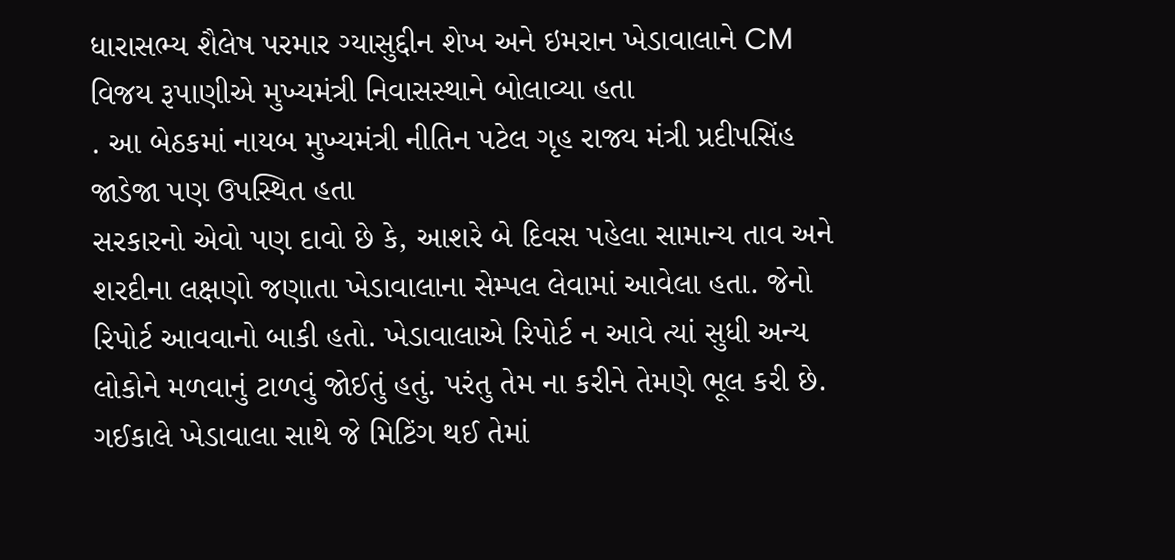ધારાસભ્ય શૈલેષ પરમાર ગ્યાસુદ્દીન શેખ અને ઇમરાન ખેડાવાલાને CM વિજય રૂપાણીએ મુખ્યમંત્રી નિવાસસ્થાને બોલાવ્યા હતા
. આ બેઠકમાં નાયબ મુખ્યમંત્રી નીતિન પટેલ ગૃહ રાજ્ય મંત્રી પ્રદીપસિંહ જાડેજા પણ ઉપસ્થિત હતા
સરકારનો એવો પણ દાવો છે કે, આશરે બે દિવસ પહેલા સામાન્ય તાવ અને શરદીના લક્ષણો જણાતા ખેડાવાલાના સેમ્પલ લેવામાં આવેલા હતા. જેનો રિપોર્ટ આવવાનો બાકી હતો. ખેડાવાલાએ રિપોર્ટ ન આવે ત્યાં સુધી અન્ય લોકોને મળવાનું ટાળવું જોઈતું હતું. પરંતુ તેમ ના કરીને તેમણે ભૂલ કરી છે.
ગઈકાલે ખેડાવાલા સાથે જે મિટિંગ થઈ તેમાં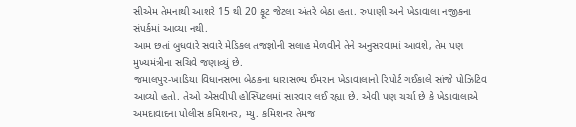સીએમ તેમનાથી આશરે 15 થી 20 ફૂટ જેટલા અંતરે બેઠા હતા. રુપાણી અને ખેડાવાલા નજીકના સંપર્કમાં આવ્યા નથી.
આમ છતાં બુધવારે સવારે મેડિકલ તજજ્ઞોની સલાહ મેળવીને તેને અનુસરવામાં આવશે, તેમ પણ મુખ્યમંત્રીના સચિવે જણાવ્યું છે.
જમાલપુર-ખાડિયા વિધાનસભા બેઠકના ધારાસભ્ય ઈમરાન ખેડાવાલાનો રિપોર્ટ ગઈકાલે સાંજે પોઝિટિવ આવ્યો હતો. તેઓ એસવીપી હોસ્પિટલમાં સારવાર લઈ રહ્યા છે. એવી પણ ચર્ચા છે કે ખેડાવાલાએ અમદાવાદના પોલીસ કમિશનર, મ્યુ. કમિશનર તેમજ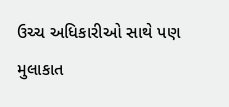ઉચ્ચ અધિકારીઓ સાથે પણ મુલાકાત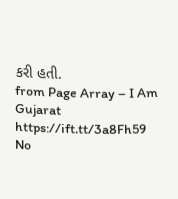કરી હતી.
from Page Array – I Am Gujarat https://ift.tt/3a8Fh59
No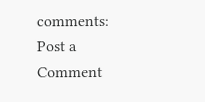comments:
Post a Comment